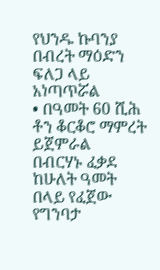የህንዱ ኩባንያ በብረት ማዕድን ፍለጋ ላይ አነጣጥሯል
• በዓመት 60 ሺሕ ቶን ቆርቆሮ ማምረት ይጀምራል
በብርሃኑ ፈቃደ
ከሁለት ዓመት በላይ የፈጀው የግንባታ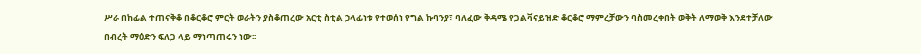ሥራ በከፊል ተጠናቅቆ በቆርቆሮ ምርት ወራትን ያስቆጠረው አርቲ ስቲል ኃላፊነቱ የተወሰነ የግል ኩባንያ፣ ባለፈው ቅዳሜ የጋልቫናይዝድ ቆርቆሮ ማምረቻውን ባስመረቀበት ወቅት ለማወቅ እንደተቻለው በብረት ማዕድን ፍለጋ ላይ ማነጣጠሩን ነው፡፡